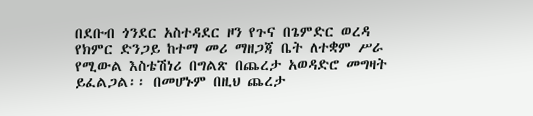በደቡብ ጎንደር አስተዳደር ዞን የጉና በጌምድር ወረዳ የክምር ድንጋይ ከተማ መሪ ማዘጋጃ ቤት ለተቋም ሥራ የሚውል እስቴሽነሪ በግልጽ በጨረታ አወዳድሮ መግዛት ይፈልጋል፡፡ በመሆኑም በዚህ ጨረታ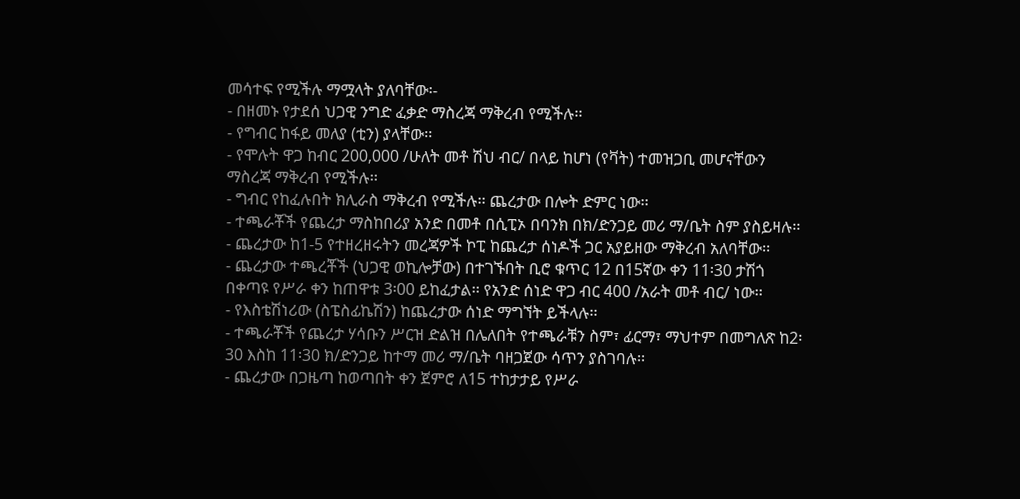መሳተፍ የሚችሉ ማሟላት ያለባቸው፡-
- በዘመኑ የታደሰ ህጋዊ ንግድ ፈቃድ ማስረጃ ማቅረብ የሚችሉ፡፡
- የግብር ከፋይ መለያ (ቲን) ያላቸው፡፡
- የሞሉት ዋጋ ከብር 200,000 /ሁለት መቶ ሽህ ብር/ በላይ ከሆነ (የቫት) ተመዝጋቢ መሆናቸውን ማስረጃ ማቅረብ የሚችሉ፡፡
- ግብር የከፈሉበት ክሊራስ ማቅረብ የሚችሉ፡፡ ጨረታው በሎት ድምር ነው፡፡
- ተጫራቾች የጨረታ ማስከበሪያ አንድ በመቶ በሲፒኦ በባንክ በክ/ድንጋይ መሪ ማ/ቤት ስም ያስይዛሉ፡፡
- ጨረታው ከ1-5 የተዘረዘሩትን መረጃዎች ኮፒ ከጨረታ ሰነዶች ጋር አያይዘው ማቅረብ አለባቸው፡፡
- ጨረታው ተጫረቾች (ህጋዊ ወኪሎቻው) በተገኙበት ቢሮ ቁጥር 12 በ15ኛው ቀን 11፡30 ታሽጎ በቀጣዩ የሥራ ቀን ከጠዋቱ 3፡00 ይከፈታል፡፡ የአንድ ሰነድ ዋጋ ብር 400 /አራት መቶ ብር/ ነው፡፡
- የእስቴሽነሪው (ስፔስፊኬሽን) ከጨረታው ሰነድ ማግኘት ይችላሉ፡፡
- ተጫራቾች የጨረታ ሃሳቡን ሥርዝ ድልዝ በሌለበት የተጫራቹን ስም፣ ፊርማ፣ ማህተም በመግለጽ ከ2፡30 እስከ 11፡30 ክ/ድንጋይ ከተማ መሪ ማ/ቤት ባዘጋጀው ሳጥን ያስገባሉ፡፡
- ጨረታው በጋዜጣ ከወጣበት ቀን ጀምሮ ለ15 ተከታታይ የሥራ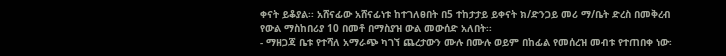ቀናት ይቆያል፡፡ አሸናፊው አሸናፊነቱ ከተገለፀበት በ5 ተከታታይ ይቀናት ክ/ድንጋይ መሪ ማ/ቤት ድረስ በመቅረብ የውል ማስከበሪያ 10 በመቶ በማስያዝ ውል መውሰድ አለበት፡፡
- ማዘጋጃ ቤቱ የተሻለ አማራጭ ካገኘ ጨረታውን ሙሉ በሙሉ ወይም በከፊል የመሰረዝ መብቱ የተጠበቀ ነው፡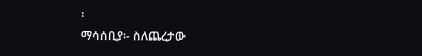፡
ማሳሰቢያ፡- ስለጨረታው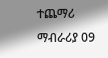ተጨማሪ ማብራሪያ 09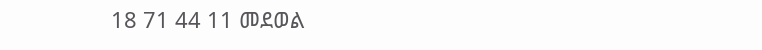18 71 44 11 መደወል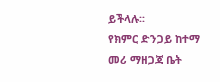ይችላሉ፡፡
የክምር ድንጋይ ከተማ መሪ ማዘጋጃ ቤት